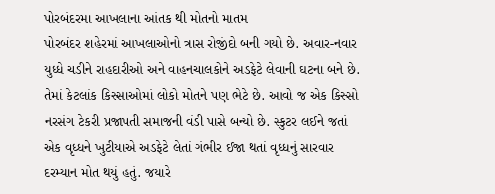પોરબંદરમા આખલાના આંતક થી મોતનો માતમ
પોરબંદર શહેરમાં આખલાઓનો ત્રાસ રોજીંદો બની ગયો છે. અવાર-નવાર યુધ્ધે ચડીને રાહદારીઓ અને વાહનચાલકોને અડફેટે લેવાની ઘટના બને છે. તેમાં કેટલાંક કિસ્સાઓમાં લોકો મોતને પણ ભેટે છે. આવો જ એક કિસ્સો નરસંગ ટેકરી પ્રજાપતી સમાજની વંડી પાસે બન્યો છે. સ્કુટર લઈને જતાં એક વૃધ્ધને ખુટીયાએ અડફેટે લેતાં ગંભીર ઈજા થતાં વૃધ્ધનું સારવાર દરમ્યાન મોત થયું હતું. જયારે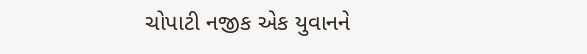ચોપાટી નજીક એક યુવાનને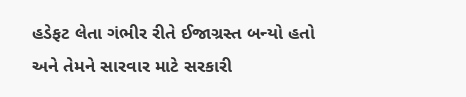હડેફટ લેતા ગંભીર રીતે ઈજાગ્રસ્ત બન્યો હતો અને તેમને સારવાર માટે સરકારી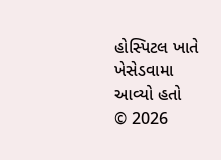હોસ્પિટલ ખાતે ખેસેડવામા આવ્યો હતો
© 2026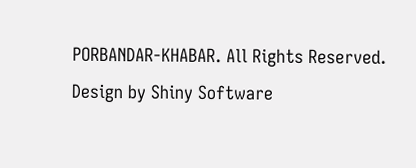PORBANDAR-KHABAR. All Rights Reserved. Design by Shiny Software